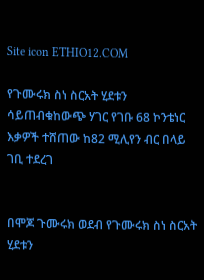Site icon ETHIO12.COM

የጉሙሩክ ስነ ስርአት ሂደቱን ሳይጠብቁከውጭ ሃገር የገቡ 68 ኮንቴነር እቃዎች ተሸጠው ከ82 ሚሊየን ብር በላይ ገቢ ተደረገ


በሞጆ ጉሙሩክ ወደብ የጉሙሩክ ስነ ስርአት ሂደቱን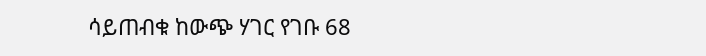ሳይጠብቁ ከውጭ ሃገር የገቡ 68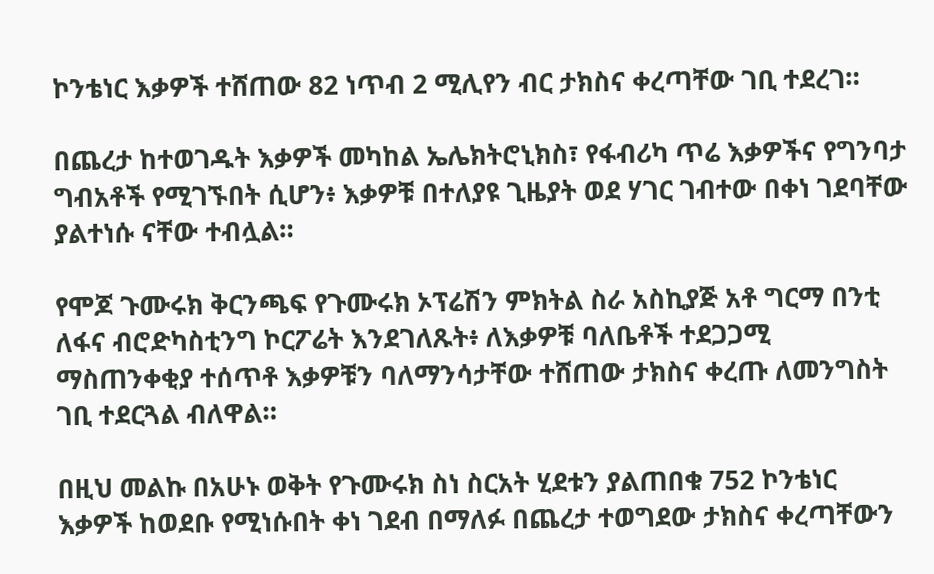ኮንቴነር እቃዎች ተሸጠው 82 ነጥብ 2 ሚሊየን ብር ታክስና ቀረጣቸው ገቢ ተደረገ።

በጨረታ ከተወገዱት እቃዎች መካከል ኤሌክትሮኒክስ፣ የፋብሪካ ጥሬ እቃዎችና የግንባታ ግብአቶች የሚገኙበት ሲሆን፥ እቃዎቹ በተለያዩ ጊዜያት ወደ ሃገር ገብተው በቀነ ገደባቸው ያልተነሱ ናቸው ተብሏል።

የሞጆ ጉሙሩክ ቅርንጫፍ የጉሙሩክ ኦፕሬሽን ምክትል ስራ አስኪያጅ አቶ ግርማ በንቲ ለፋና ብሮድካስቲንግ ኮርፖሬት እንደገለጹት፥ ለእቃዎቹ ባለቤቶች ተደጋጋሚ ማስጠንቀቂያ ተሰጥቶ እቃዎቹን ባለማንሳታቸው ተሸጠው ታክስና ቀረጡ ለመንግስት ገቢ ተደርጓል ብለዋል።

በዚህ መልኩ በአሁኑ ወቅት የጉሙሩክ ስነ ስርአት ሂደቱን ያልጠበቁ 752 ኮንቴነር እቃዎች ከወደቡ የሚነሱበት ቀነ ገደብ በማለፉ በጨረታ ተወግደው ታክስና ቀረጣቸውን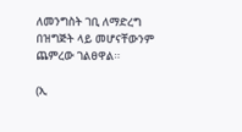ለመንግስት ገቢ ለማድረግ በዝግጅት ላይ መሆናቸውንም ጨምረው ገልፀዋል፡፡

(ኢ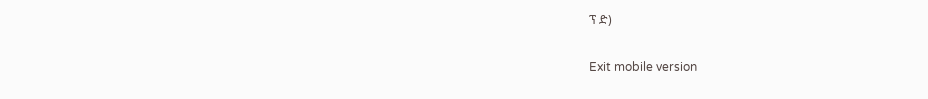ፕ ድ)

Exit mobile version